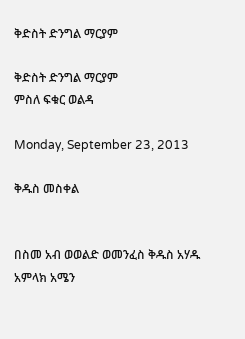ቅድስት ድንግል ማርያም

ቅድስት ድንግል ማርያም
ምስለ ፍቁር ወልዳ

Monday, September 23, 2013

ቅዱስ መስቀል


በስመ አብ ወወልድ ወመንፈስ ቅዱስ አሃዱ አምላክ አሜን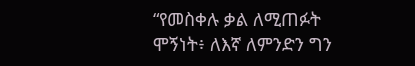“የመስቀሉ ቃል ለሚጠፉት ሞኝነት፥ ለእኛ ለምንድን ግን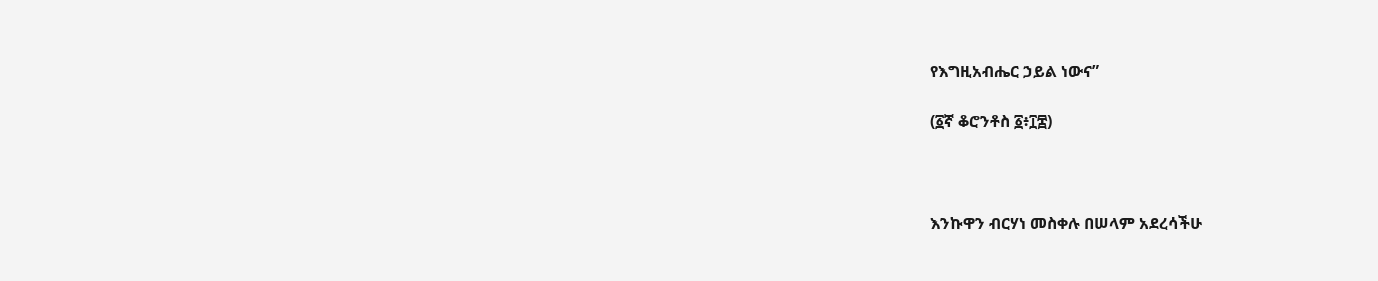የእግዚአብሔር ኃይል ነውና”

(፩ኛ ቆሮንቶስ ፩፥፲፰)



እንኩዋን ብርሃነ መስቀሉ በሠላም አደረሳችሁ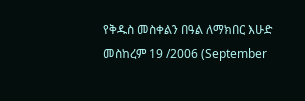የቅዱስ መስቀልን በዓል ለማክበር እሁድ መስከረም 19 /2006 (September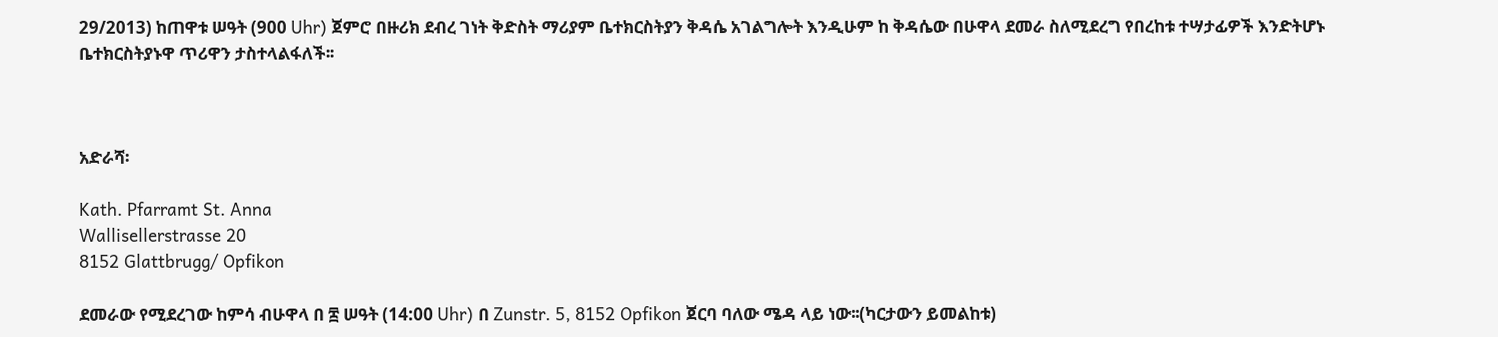29/2013) ከጠዋቱ ሠዓት (900 Uhr) ጀምሮ በዙሪክ ደብረ ገነት ቅድስት ማሪያም ቤተክርስትያን ቅዳሴ አገልግሎት እንዲሁም ከ ቅዳሴው በሁዋላ ደመራ ስለሚደረግ የበረከቱ ተሣታፊዎች እንድትሆኑ ቤተክርስትያኑዋ ጥሪዋን ታስተላልፋለች፡፡



አድራሻ፡

Kath. Pfarramt St. Anna
Wallisellerstrasse 20
8152 Glattbrugg/ Opfikon

ደመራው የሚደረገው ከምሳ ብሁዋላ በ ፰ ሠዓት (14:00 Uhr) በ Zunstr. 5, 8152 Opfikon ጀርባ ባለው ሜዳ ላይ ነው፡፡(ካርታውን ይመልከቱ)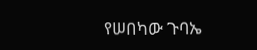የሠበካው ጉባኤ